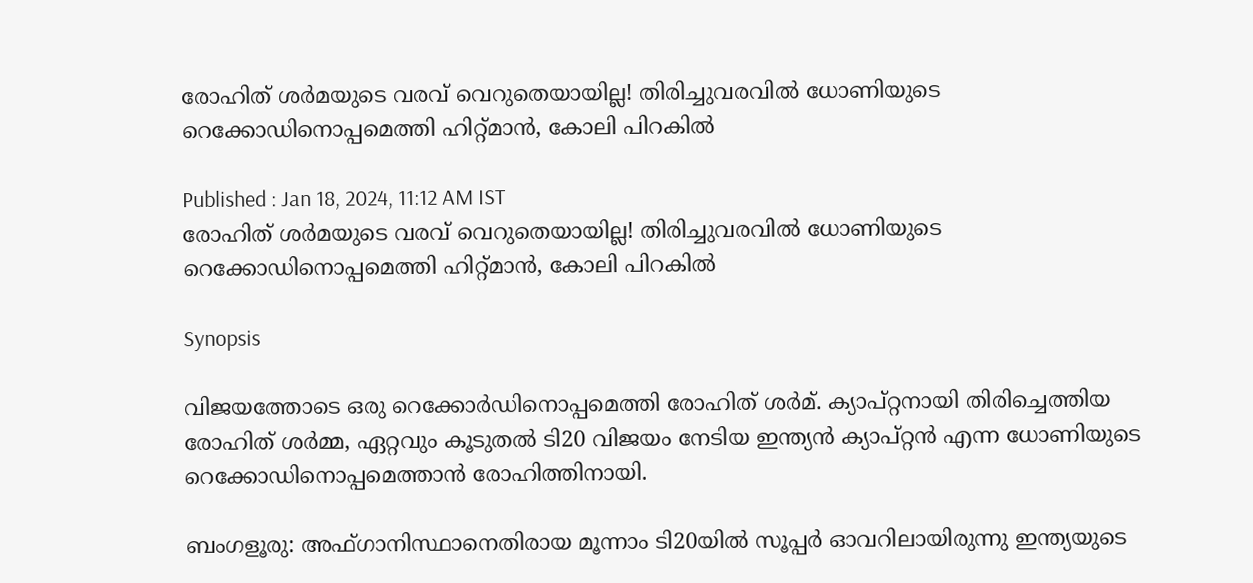രോഹിത് ശര്‍മയുടെ വരവ് വെറുതെയായില്ല! തിരിച്ചുവരവില്‍ ധോണിയുടെ റെക്കോഡിനൊപ്പമെത്തി ഹിറ്റ്മാന്‍, കോലി പിറകില്‍

Published : Jan 18, 2024, 11:12 AM IST
രോഹിത് ശര്‍മയുടെ വരവ് വെറുതെയായില്ല! തിരിച്ചുവരവില്‍ ധോണിയുടെ റെക്കോഡിനൊപ്പമെത്തി ഹിറ്റ്മാന്‍, കോലി പിറകില്‍

Synopsis

വിജയത്തോടെ ഒരു റെക്കോര്‍ഡിനൊപ്പമെത്തി രോഹിത് ശര്‍മ്. ക്യാപ്റ്റനായി തിരിച്ചെത്തിയ രോഹിത് ശര്‍മ്മ, ഏറ്റവും കൂടുതല്‍ ടി20 വിജയം നേടിയ ഇന്ത്യന്‍ ക്യാപ്റ്റന്‍ എന്ന ധോണിയുടെ റെക്കോഡിനൊപ്പമെത്താന്‍ രോഹിത്തിനായി.

ബംഗളൂരു: അഫ്ഗാനിസ്ഥാനെതിരായ മൂന്നാം ടി20യില്‍ സൂപ്പര്‍ ഓവറിലായിരുന്നു ഇന്ത്യയുടെ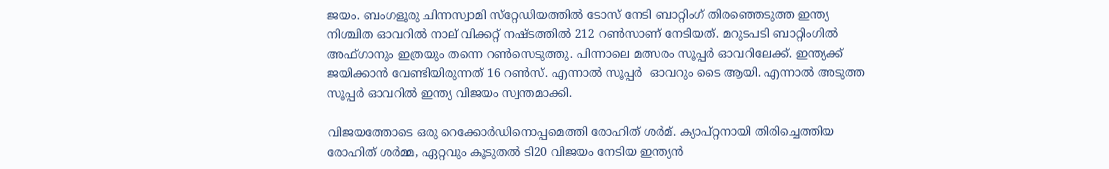ജയം. ബംഗളൂരു ചിന്നസ്വാമി സ്‌റ്റേഡിയത്തില്‍ ടോസ് നേടി ബാറ്റിംഗ് തിരഞ്ഞെടുത്ത ഇന്ത്യ നിശ്ചിത ഓവറില്‍ നാല് വിക്കറ്റ് നഷ്ടത്തില്‍ 212 റണ്‍സാണ് നേടിയത്. മറുടപടി ബാറ്റിംഗില്‍ അഫ്ഗാനും ഇത്രയും തന്നെ റണ്‍സെടുത്തു. പിന്നാലെ മത്സരം സൂപ്പര്‍ ഓവറിലേക്ക്. ഇന്ത്യക്ക് ജയിക്കാന്‍ വേണ്ടിയിരുന്നത് 16 റണ്‍സ്. എന്നാല്‍ സൂപ്പര്‍  ഓവറും ടൈ ആയി. എന്നാല്‍ അടുത്ത സൂപ്പര്‍ ഓവറില്‍ ഇന്ത്യ വിജയം സ്വന്തമാക്കി.

വിജയത്തോടെ ഒരു റെക്കോര്‍ഡിനൊപ്പമെത്തി രോഹിത് ശര്‍മ്. ക്യാപ്റ്റനായി തിരിച്ചെത്തിയ രോഹിത് ശര്‍മ്മ, ഏറ്റവും കൂടുതല്‍ ടി20 വിജയം നേടിയ ഇന്ത്യന്‍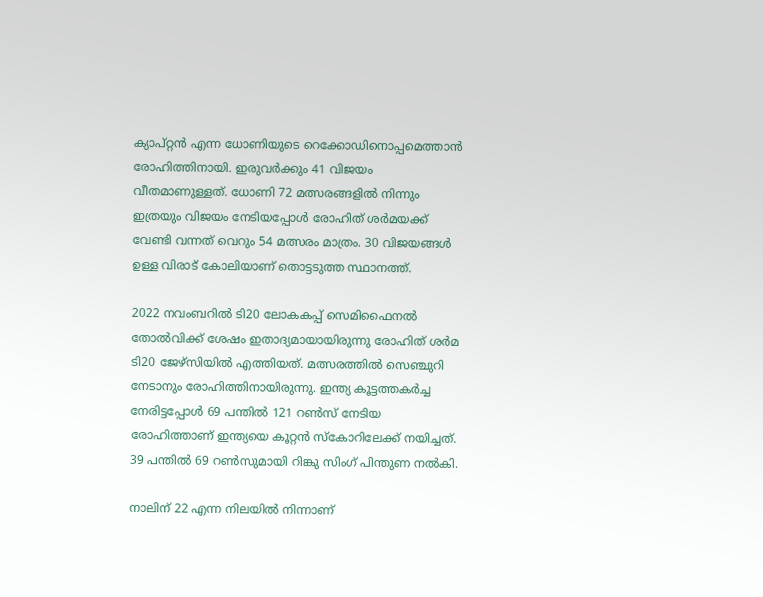ക്യാപ്റ്റന്‍ എന്ന ധോണിയുടെ റെക്കോഡിനൊപ്പമെത്താന്‍ രോഹിത്തിനായി. ഇരുവര്‍ക്കും 41 വിജയം വീതമാണുള്ളത്. ധോണി 72 മത്സരങ്ങളില്‍ നിന്നും ഇത്രയും വിജയം നേടിയപ്പോള്‍ രോഹിത് ശര്‍മയക്ക് വേണ്ടി വന്നത് വെറും 54 മത്സരം മാത്രം. 30 വിജയങ്ങള്‍ ഉള്ള വിരാട് കോലിയാണ് തൊട്ടടുത്ത സ്ഥാനത്ത്.

2022 നവംബറില്‍ ടി20 ലോകകപ്പ് സെമിഫൈനല്‍ തോല്‍വിക്ക് ശേഷം ഇതാദ്യമായായിരുന്നു രോഹിത് ശര്‍മ ടി20 ജേഴ്‌സിയില്‍ എത്തിയത്. മത്സരത്തില്‍ സെഞ്ചുറി നേടാനും രോഹിത്തിനായിരുന്നു. ഇന്ത്യ കൂട്ടത്തകര്‍ച്ച നേരിട്ടപ്പോള്‍ 69 പന്തില്‍ 121 റണ്‍സ് നേടിയ രോഹിത്താണ് ഇന്ത്യയെ കൂറ്റന്‍ സ്‌കോറിലേക്ക് നയിച്ചത്. 39 പന്തില്‍ 69 റണ്‍സുമായി റിങ്കു സിംഗ് പിന്തുണ നല്‍കി.

നാലിന് 22 എന്ന നിലയില്‍ നിന്നാണ്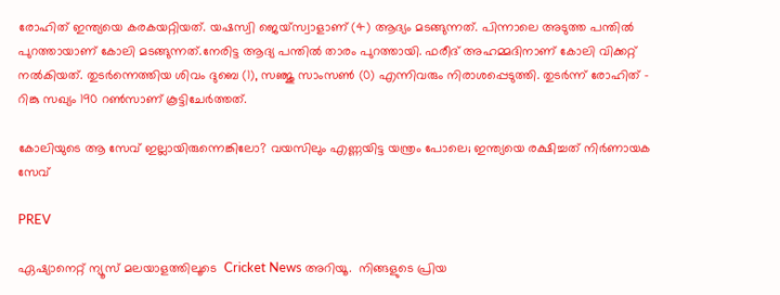രോഹിത് ഇന്ത്യയെ കരകയറ്റിയത്. യഷസ്വി ജെയ്സ്വാളാണ് (4) ആദ്യം മടങ്ങുന്നത്. പിന്നാലെ അടുത്ത പന്തില്‍ പുറത്തായാണ് കോലി മടങ്ങുന്നത്.നേരിട്ട ആദ്യ പന്തില്‍ താരം പുറത്തായി. ഫരീദ് അഹമ്മദിനാണ് കോലി വിക്കറ്റ് നല്‍കിയത്. തുടര്‍ന്നെത്തിയ ശിവം ദുബെ (1), സഞ്ജു സാംസണ്‍ (0) എന്നിവരും നിരാശപ്പെടുത്തി. തുടര്‍ന്ന് രോഹിത് - റിങ്കു സഖ്യം 190 റണ്‍സാണ് കൂട്ടിചേര്‍ത്തത്.

കോലിയുടെ ആ സേവ് ഇല്ലായിരുന്നെങ്കിലോ? വയസിലും എണ്ണയിട്ട യന്ത്രം പോലെ; ഇന്ത്യയെ രക്ഷിച്ചത് നിര്‍ണായക സേവ്

PREV

ഏഷ്യാനെറ്റ് ന്യൂസ് മലയാളത്തിലൂടെ  Cricket News അറിയൂ.  നിങ്ങളുടെ പ്രിയ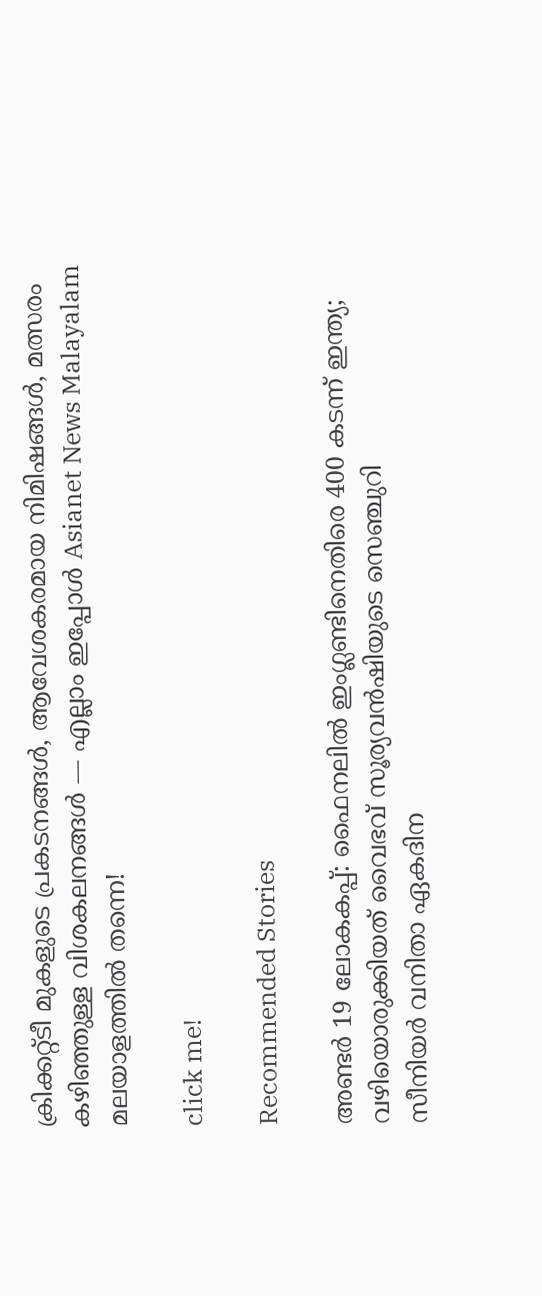ക്രിക്കറ്റ്ടീ മുകളുടെ പ്രകടനങ്ങൾ, ആവേശകരമായ നിമിഷങ്ങൾ, മത്സരം കഴിഞ്ഞുള്ള വിശകലനങ്ങൾ — എല്ലാം ഇപ്പോൾ Asianet News Malayalam മലയാളത്തിൽ തന്നെ!

click me!

Recommended Stories

അണ്ടര്‍ 19 ലോകകപ്പ്: ഫൈനലില്‍ ഇംഗ്ലണ്ടിനെതിരെ 400 കടന്ന് ഇന്ത്യ; വഴിയൊരുക്കിയത് വൈഭവ് സൂര്യവന്‍ഷിയുടെ സെഞ്ചുറി
സീനിയര്‍ വനിതാ ഏകദിന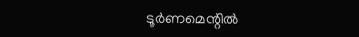ടൂര്‍ണമെന്റില്‍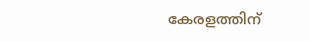കേരളത്തിന്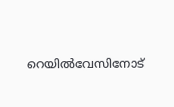റെയില്‍വേസിനോട്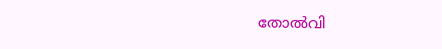തോല്‍വി